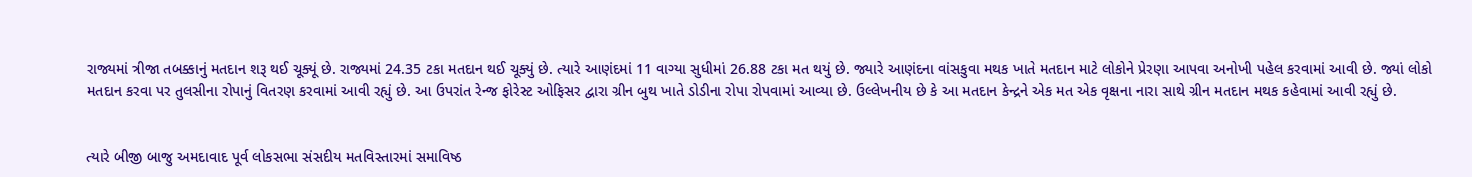રાજ્યમાં ત્રીજા તબક્કાનું મતદાન શરૂ થઈ ચૂક્યૂં છે. રાજ્યમાં 24.35 ટકા મતદાન થઈ ચૂક્યું છે. ત્યારે આણંદમાં 11 વાગ્યા સુધીમાં 26.88 ટકા મત થયું છે. જ્યારે આણંદના વાંસકુવા મથક ખાતે મતદાન માટે લોકોને પ્રેરણા આપવા અનોખી પહેલ કરવામાં આવી છે. જ્યાં લોકો મતદાન કરવા પર તુલસીના રોપાનું વિતરણ કરવામાં આવી રહ્યું છે. આ ઉપરાંત રેન્જ ફોરેસ્ટ ઓફિસર દ્વારા ગ્રીન બુથ ખાતે ડોડીના રોપા રોપવામાં આવ્યા છે. ઉલ્લેખનીય છે કે આ મતદાન કેન્દ્રને એક મત એક વૃક્ષના નારા સાથે ગ્રીન મતદાન મથક કહેવામાં આવી રહ્યું છે.


ત્યારે બીજી બાજુ અમદાવાદ પૂર્વ લોકસભા સંસદીય મતવિસ્તારમાં સમાવિષ્ઠ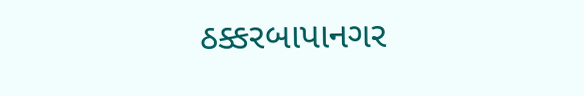ઠક્કરબાપાનગર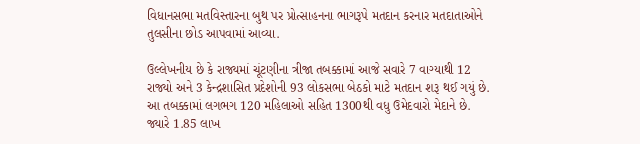વિધાનસભા મતવિસ્તારના બુથ પર પ્રોત્સાહનના ભાગરૂપે મતદાન કરનાર મતદાતાઓને તુલસીના છોડ આપવામાં આવ્યા.

ઉલ્લેખનીય છે કે રાજ્યમાં ચૂંટણીના ત્રીજા તબક્કામાં આજે સવારે 7 વાગ્યાથી 12 રાજ્યો અને 3 કેન્દ્રશાસિત પ્રદેશોની 93 લોકસભા બેઠકો માટે મતદાન શરૂ થઈ ગયું છે. આ તબક્કામાં લગભગ 120 મહિલાઓ સહિત 1300થી વધુ ઉમેદવારો મેદાને છે. જ્યારે 1.85 લાખ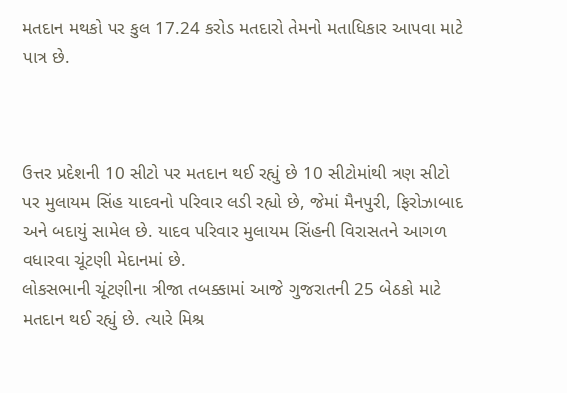મતદાન મથકો પર કુલ 17.24 કરોડ મતદારો તેમનો મતાધિકાર આપવા માટે પાત્ર છે.



ઉત્તર પ્રદેશની 10 સીટો પર મતદાન થઈ રહ્યું છે 10 સીટોમાંથી ત્રણ સીટો પર મુલાયમ સિંહ યાદવનો પરિવાર લડી રહ્યો છે, જેમાં મૈનપુરી, ફિરોઝાબાદ અને બદાયું સામેલ છે. યાદવ પરિવાર મુલાયમ સિંહની વિરાસતને આગળ વધારવા ચૂંટણી મેદાનમાં છે.
લોકસભાની ચૂંટણીના ત્રીજા તબક્કામાં આજે ગુજરાતની 25 બેઠકો માટે મતદાન થઈ રહ્યું છે. ત્યારે મિશ્ર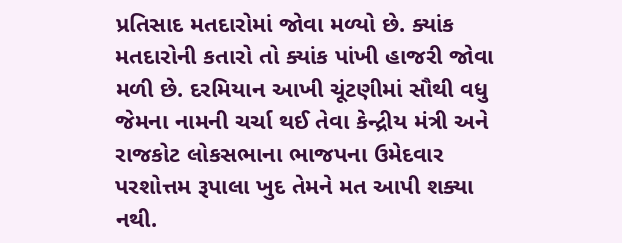પ્રતિસાદ મતદારોમાં જોવા મળ્યો છે. ક્યાંક મતદારોની કતારો તો ક્યાંક પાંખી હાજરી જોવા મળી છે. દરમિયાન આખી ચૂંટણીમાં સૌથી વધુ જેમના નામની ચર્ચા થઈ તેવા કેન્દ્રીય મંત્રી અને રાજકોટ લોકસભાના ભાજપના ઉમેદવાર પરશોત્તમ રૂપાલા ખુદ તેમને મત આપી શક્યા નથી.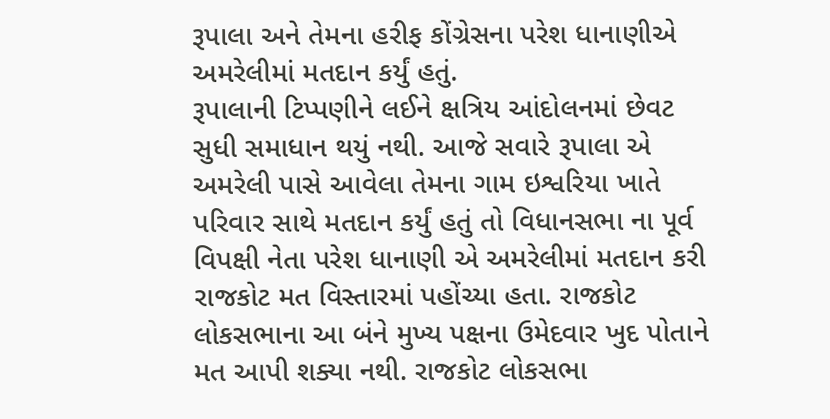રૂપાલા અને તેમના હરીફ કોંગ્રેસના પરેશ ધાનાણીએ અમરેલીમાં મતદાન કર્યું હતું.
રૂપાલાની ટિપ્પણીને લઈને ક્ષત્રિય આંદોલનમાં છેવટ સુધી સમાધાન થયું નથી. આજે સવારે રૂપાલા એ અમરેલી પાસે આવેલા તેમના ગામ ઇશ્વરિયા ખાતે પરિવાર સાથે મતદાન કર્યું હતું તો વિધાનસભા ના પૂર્વ વિપક્ષી નેતા પરેશ ધાનાણી એ અમરેલીમાં મતદાન કરી રાજકોટ મત વિસ્તારમાં પહોંચ્યા હતા. રાજકોટ લોકસભાના આ બંને મુખ્ય પક્ષના ઉમેદવાર ખુદ પોતાને મત આપી શક્યા નથી. રાજકોટ લોકસભા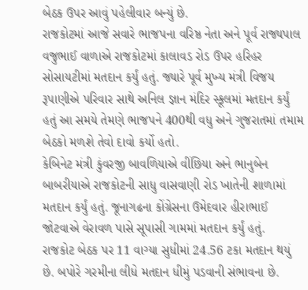બેઠક ઉપર આવું પહેલીવાર બન્યું છે.
રાજકોટમાં આજે સવારે ભાજપના વરિષ્ઠ નેતા અને પૂર્વ રાજ્યપાલ વજુભાઈ વાળાએ રાજકોટમાં કાલાવડ રોડ ઉપર હરિહર સોસાયટીમાં મતદાન કર્યું હતું. જ્યારે પૂર્વ મુખ્ય મંત્રી વિજય રૂપાણીએ પરિવાર સાથે અનિલ જ્ઞાન મંદિર સ્કૂલમાં મતદાન કર્યું હતું આ સમયે તેમણે ભાજપને 400થી વધુ અને ગુજરાતમાં તમામ બેઠકો મળશે તેવો દાવો કર્યો હતો.
કેબિનેટ મંત્રી કુંવરજી બાવળિયાએ વીંછિયા અને ભાનુબેન બાબરીયાએ રાજકોટની સાધુ વાસવાણી રોડ ખાતેની શાળામાં મતદાન કર્યું હતું. જૂનાગઢના કોંગ્રેસના ઉમેદવાર હીરાભાઈ જોટવાએ વેરાવળ પાસે સૂપાસી ગામમાં મતદાન કર્યું હતું.
રાજકોટ બેઠક પર 11 વાગ્યા સુધીમાં 24.56 ટકા મતદાન થયું છે. બપોરે ગરમીના લીધે મતદાન ધીમું પડવાની સંભાવના છે.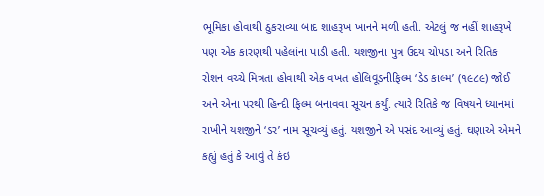ભૂમિકા હોવાથી ઠુકરાવ્યા બાદ શાહરૂખ ખાનને મળી હતી. એટલું જ નહીં શાહરૂખે પણ એક કારણથી પહેલાંના પાડી હતી. યશજીના પુત્ર ઉદય ચોપડા અને રિતિક રોશન વચ્ચે મિત્રતા હોવાથી એક વખત હોલિવૂડનીફિલ્મ ‘ડેડ કાલ્મ’ (૧૯૮૯) જોઈ અને એના પરથી હિન્દી ફિલ્મ બનાવવા સૂચન કર્યું. ત્યારે રિતિકે જ વિષયને ધ્યાનમાં રાખીને યશજીને ‘ડર’ નામ સૂચવ્યું હતું. યશજીને એ પસંદ આવ્યું હતું. ઘણાએ એમને કહ્યું હતું કે આવું તે કંઇ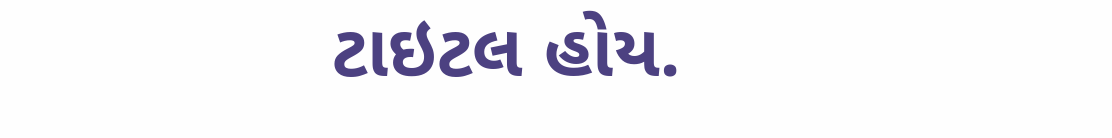ટાઇટલ હોય.